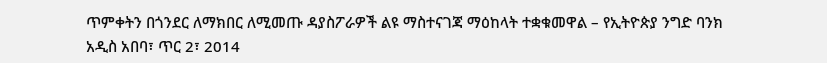ጥምቀትን በጎንደር ለማክበር ለሚመጡ ዳያስፖራዎች ልዩ ማስተናገጃ ማዕከላት ተቋቁመዋል – የኢትዮጵያ ንግድ ባንክ
አዲስ አበባ፣ ጥር 2፣ 2014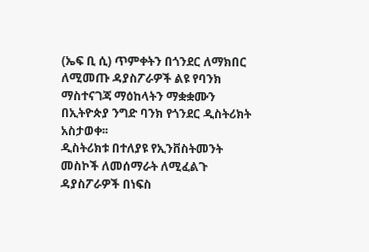(ኤፍ ቢ ሲ) ጥምቀትን በጎንደር ለማክበር ለሚመጡ ዳያስፖራዎች ልዩ የባንክ ማስተናገጃ ማዕከላትን ማቋቋሙን በኢትዮጵያ ንግድ ባንክ የጎንደር ዲስትሪክት አስታወቀ፡፡
ዲስትሪክቱ በተለያዩ የኢንቨስትመንት መስኮች ለመሰማራት ለሚፈልጉ ዳያስፖራዎች በነፍስ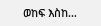ወከፍ እስከ…